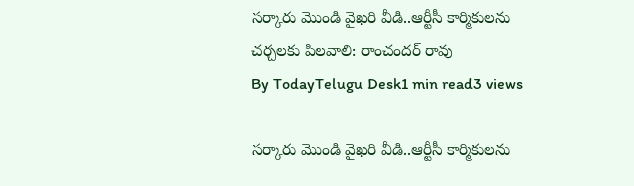సర్కారు మొండి వైఖరి వీడి..ఆర్టీసీ కార్మికులను చర్చలకు పిలవాలి: రాంచందర్ రావు
By TodayTelugu Desk1 min read3 views

సర్కారు మొండి వైఖరి వీడి..ఆర్టీసీ కార్మికులను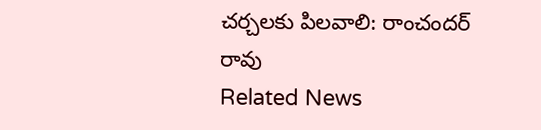చర్చలకు పిలవాలి: రాంచందర్ రావు
Related News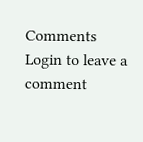Comments
Login to leave a comment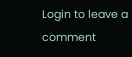Login to leave a comment